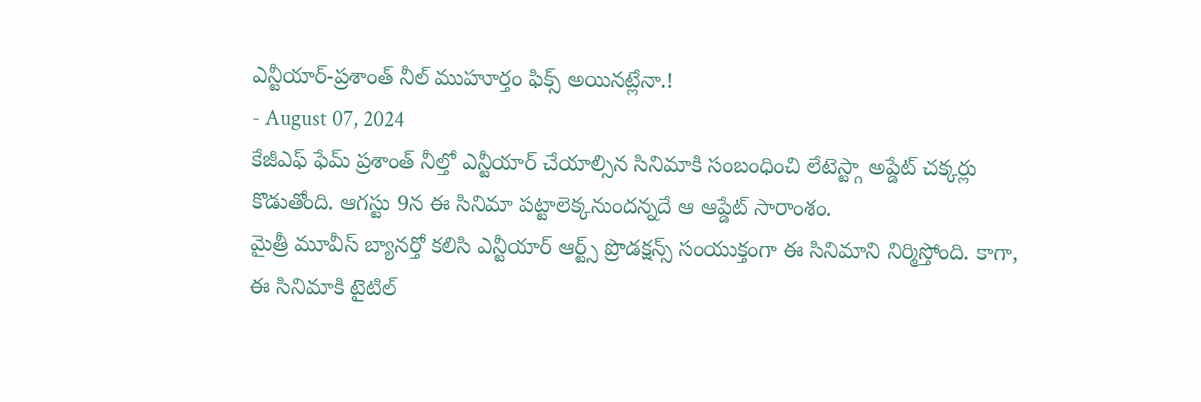ఎన్టీయార్-ప్రశాంత్ నీల్ ముహూర్తం ఫిక్స్ అయినట్లేనా.!
- August 07, 2024
కేజీఎఫ్ ఫేమ్ ప్రశాంత్ నీల్తో ఎన్టీయార్ చేయాల్సిన సినిమాకి సంబంధించి లేటెస్ట్గా అప్డేట్ చక్కర్లు కొడుతోంది. ఆగస్టు 9న ఈ సినిమా పట్టాలెక్కనుందన్నదే ఆ ఆప్డేట్ సారాంశం.
మైత్రీ మూవీస్ బ్యానర్తో కలిసి ఎన్టీయార్ ఆర్ట్స్ ప్రొడక్షన్స్ సంయుక్తంగా ఈ సినిమాని నిర్మిస్తోంది. కాగా, ఈ సినిమాకి టైటిల్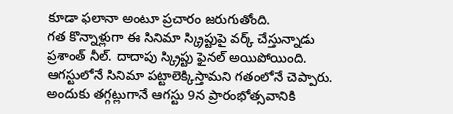కూడా ఫలానా అంటూ ప్రచారం జరుగుతోంది.
గత కొన్నాళ్లుగా ఈ సినిమా స్క్రిప్టుపై వర్క్ చేస్తున్నాడు ప్రశాంత్ నీల్. దాదాపు స్క్రిప్టు ఫైనల్ అయిపోయింది. ఆగస్టులోనే సినిమా పట్టాలెక్కిస్తామని గతంలోనే చెప్పారు. అందుకు తగ్గట్లుగానే ఆగస్టు 9న ప్రారంభోత్సవానికి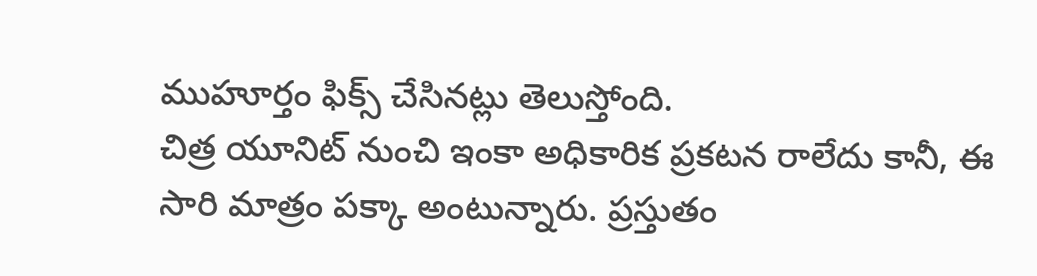ముహూర్తం ఫిక్స్ చేసినట్లు తెలుస్తోంది.
చిత్ర యూనిట్ నుంచి ఇంకా అధికారిక ప్రకటన రాలేదు కానీ, ఈ సారి మాత్రం పక్కా అంటున్నారు. ప్రస్తుతం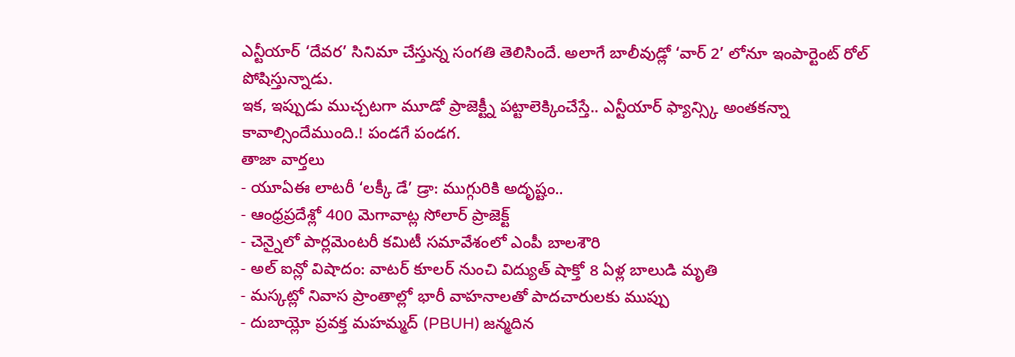ఎన్టీయార్ ‘దేవర’ సినిమా చేస్తున్న సంగతి తెలిసిందే. అలాగే బాలీవుడ్లో ‘వార్ 2’ లోనూ ఇంపార్టెంట్ రోల్ పోషిస్తున్నాడు.
ఇక, ఇప్పుడు ముచ్చటగా మూడో ప్రాజెక్ట్నీ పట్టాలెక్కించేస్తే.. ఎన్టీయార్ ఫ్యాన్స్కి అంతకన్నా కావాల్సిందేముంది.! పండగే పండగ.
తాజా వార్తలు
- యూఏఈ లాటరీ ‘లక్కీ డే’ డ్రా: ముగ్గురికి అదృష్టం..
- ఆంధ్రప్రదేశ్లో 400 మెగావాట్ల సోలార్ ప్రాజెక్ట్
- చెన్నైలో పార్లమెంటరీ కమిటీ సమావేశంలో ఎంపీ బాలశౌరి
- అల్ ఐన్లో విషాదం: వాటర్ కూలర్ నుంచి విద్యుత్ షాక్తో 8 ఏళ్ల బాలుడి మృతి
- మస్కట్లో నివాస ప్రాంతాల్లో భారీ వాహనాలతో పాదచారులకు ముప్పు
- దుబాయ్లో ప్రవక్త మహమ్మద్ (PBUH) జన్మదిన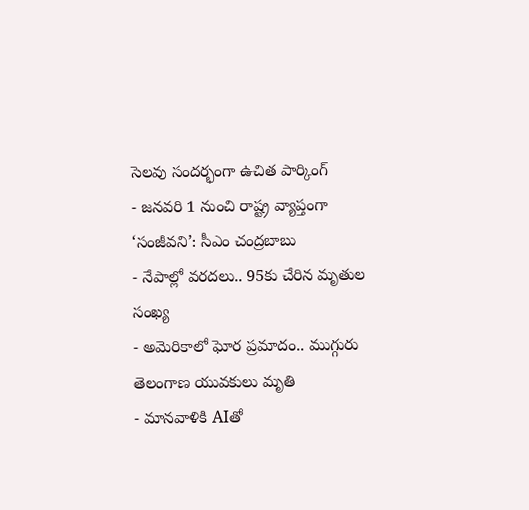సెలవు సందర్భంగా ఉచిత పార్కింగ్
- జనవరి 1 నుంచి రాష్ట్ర వ్యాప్తంగా ‘సంజీవని’: సీఎం చంద్రబాబు
- నేపాల్లో వరదలు.. 95కు చేరిన మృతుల సంఖ్య
- అమెరికాలో ఘోర ప్రమాదం.. ముగ్గురు తెలంగాణ యువకులు మృతి
- మానవాళికి AIతో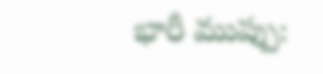భారీ ముప్పు: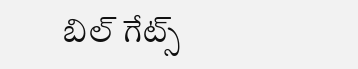బిల్ గేట్స్